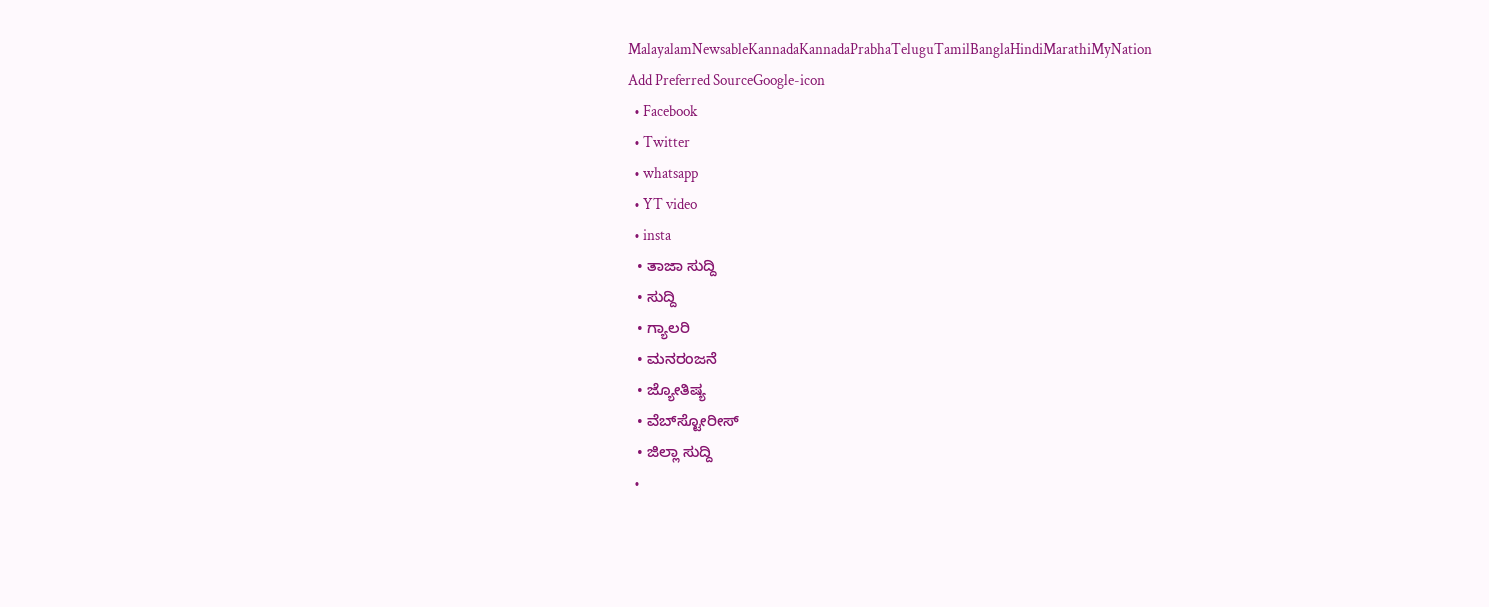MalayalamNewsableKannadaKannadaPrabhaTeluguTamilBanglaHindiMarathiMyNation
Add Preferred SourceGoogle-icon
  • Facebook
  • Twitter
  • whatsapp
  • YT video
  • insta
  • ತಾಜಾ ಸುದ್ದಿ
  • ಸುದ್ದಿ
  • ಗ್ಯಾಲರಿ
  • ಮನರಂಜನೆ
  • ಜ್ಯೋತಿಷ್ಯ
  • ವೆಬ್‌ಸ್ಟೋರೀಸ್
  • ಜಿಲ್ಲಾ ಸುದ್ದಿ
  •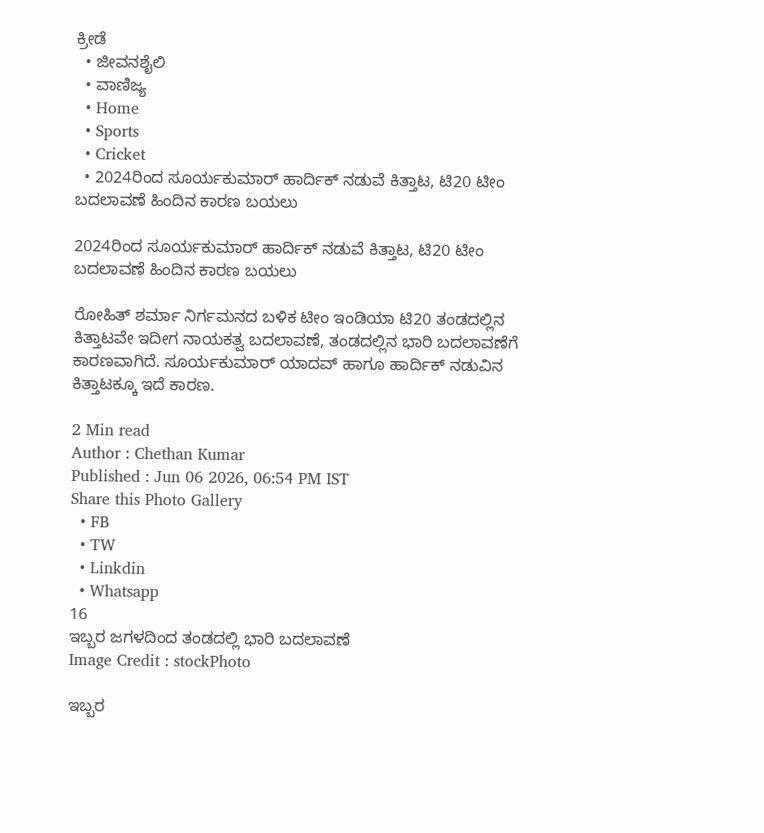ಕ್ರೀಡೆ
  • ಜೀವನಶೈಲಿ
  • ವಾಣಿಜ್ಯ
  • Home
  • Sports
  • Cricket
  • 2024ರಿಂದ ಸೂರ್ಯಕುಮಾರ್ ಹಾರ್ದಿಕ್ ನಡುವೆ ಕಿತ್ತಾಟ, ಟಿ20 ಟೀಂ ಬದಲಾವಣೆ ಹಿಂದಿನ ಕಾರಣ ಬಯಲು

2024ರಿಂದ ಸೂರ್ಯಕುಮಾರ್ ಹಾರ್ದಿಕ್ ನಡುವೆ ಕಿತ್ತಾಟ, ಟಿ20 ಟೀಂ ಬದಲಾವಣೆ ಹಿಂದಿನ ಕಾರಣ ಬಯಲು

ರೋಹಿತ್ ಶರ್ಮಾ ನಿರ್ಗಮನದ ಬಳಿಕ ಟೀಂ ಇಂಡಿಯಾ ಟಿ20 ತಂಡದಲ್ಲಿನ ಕಿತ್ತಾಟವೇ ಇದೀಗ ನಾಯಕತ್ವ ಬದಲಾವಣೆ, ತಂಡದಲ್ಲಿನ ಭಾರಿ ಬದಲಾವಣೆಗೆ ಕಾರಣವಾಗಿದೆ. ಸೂರ್ಯಕುಮಾರ್ ಯಾದವ್ ಹಾಗೂ ಹಾರ್ದಿಕ್ ನಡುವಿನ ಕಿತ್ತಾಟಕ್ಕೂ ಇದೆ ಕಾರಣ.

2 Min read
Author : Chethan Kumar
Published : Jun 06 2026, 06:54 PM IST
Share this Photo Gallery
  • FB
  • TW
  • Linkdin
  • Whatsapp
16
ಇಬ್ಬರ ಜಗಳದಿಂದ ತಂಡದಲ್ಲಿ ಭಾರಿ ಬದಲಾವಣೆ
Image Credit : stockPhoto

ಇಬ್ಬರ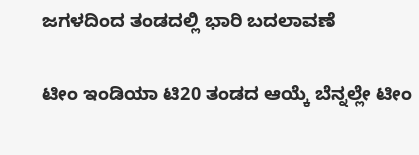ಜಗಳದಿಂದ ತಂಡದಲ್ಲಿ ಭಾರಿ ಬದಲಾವಣೆ

ಟೀಂ ಇಂಡಿಯಾ ಟಿ20 ತಂಡದ ಆಯ್ಕೆ ಬೆನ್ನಲ್ಲೇ ಟೀಂ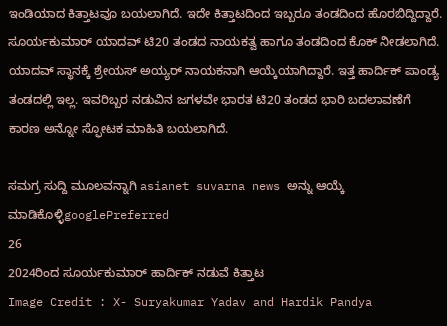ಇಂಡಿಯಾದ ಕಿತ್ತಾಟವೂ ಬಯಲಾಗಿದೆ. ಇದೇ ಕಿತ್ತಾಟದಿಂದ ಇಬ್ಬರೂ ತಂಡದಿಂದ ಹೊರಬಿದ್ದಿದ್ದಾರೆ. ಸೂರ್ಯಕುಮಾರ್ ಯಾದವ್ ಟಿ20 ತಂಡದ ನಾಯಕತ್ವ ಹಾಗೂ ತಂಡದಿಂದ ಕೊಕ್ ನೀಡಲಾಗಿದೆ. ಯಾದವ್ ಸ್ಥಾನಕ್ಕೆ ಶ್ರೇಯಸ್ ಅಯ್ಯರ್ ನಾಯಕನಾಗಿ ಆಯ್ಕೆಯಾಗಿದ್ದಾರೆ. ಇತ್ತ ಹಾರ್ದಿಕ್ ಪಾಂಡ್ಯ ತಂಡದಲ್ಲಿ ಇಲ್ಲ. ಇವರಿಬ್ಬರ ನಡುವಿನ ಜಗಳವೇ ಭಾರತ ಟಿ20 ತಂಡದ ಭಾರಿ ಬದಲಾವಣೆಗೆ ಕಾರಣ ಅನ್ನೋ ಸ್ಫೋಟಕ ಮಾಹಿತಿ ಬಯಲಾಗಿದೆ.

ಸಮಗ್ರ ಸುದ್ದಿ ಮೂಲವನ್ನಾಗಿ asianet suvarna news ಅನ್ನು ಆಯ್ಕೆ ಮಾಡಿಕೊಳ್ಳಿgooglePreferred
26
2024ರಿಂದ ಸೂರ್ಯಕುಮಾರ್ ಹಾರ್ದಿಕ್ ನಡುವೆ ಕಿತ್ತಾಟ
Image Credit : X- Suryakumar Yadav and Hardik Pandya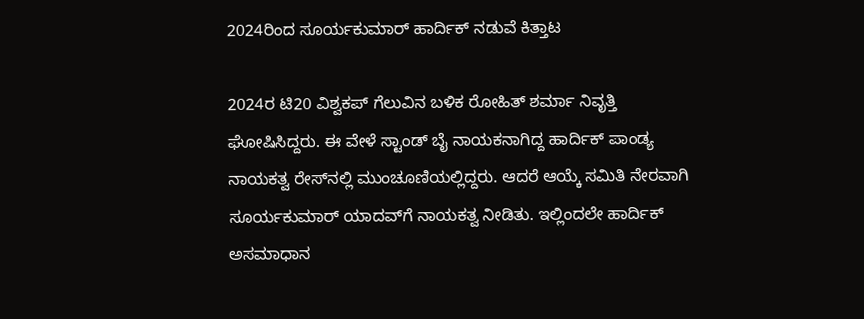2024ರಿಂದ ಸೂರ್ಯಕುಮಾರ್ ಹಾರ್ದಿಕ್ ನಡುವೆ ಕಿತ್ತಾಟ

2024ರ ಟಿ20 ವಿಶ್ವಕಪ್ ಗೆಲುವಿನ ಬಳಿಕ ರೋಹಿತ್ ಶರ್ಮಾ ನಿವೃತ್ತಿ ಘೋಷಿಸಿದ್ದರು. ಈ ವೇಳೆ ಸ್ಟಾಂಡ್ ಬೈ ನಾಯಕನಾಗಿದ್ದ ಹಾರ್ದಿಕ್ ಪಾಂಡ್ಯ ನಾಯಕತ್ವ ರೇಸ್‌ನಲ್ಲಿ ಮುಂಚೂಣಿಯಲ್ಲಿದ್ದರು. ಆದರೆ ಆಯ್ಕೆ ಸಮಿತಿ ನೇರವಾಗಿ ಸೂರ್ಯಕುಮಾರ್ ಯಾದವ್‌ಗೆ ನಾಯಕತ್ವ ನೀಡಿತು. ಇಲ್ಲಿಂದಲೇ ಹಾರ್ದಿಕ್ ಅಸಮಾಧಾನ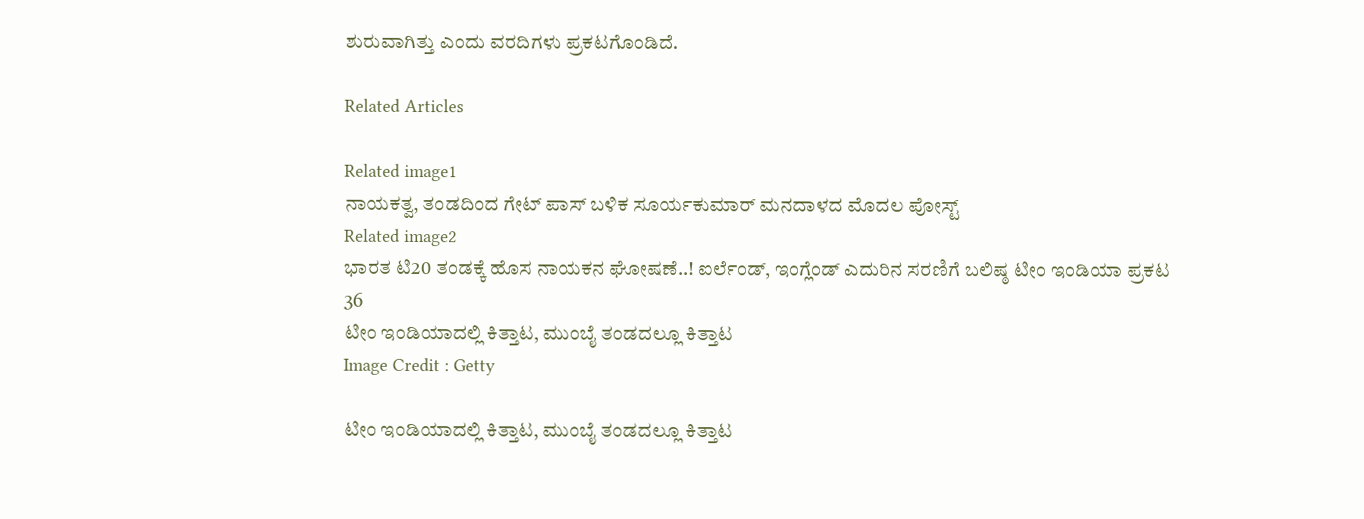ಶುರುವಾಗಿತ್ತು ಎಂದು ವರದಿಗಳು ಪ್ರಕಟಗೊಂಡಿದೆ.

Related Articles

Related image1
ನಾಯಕತ್ವ, ತಂಡದಿಂದ ಗೇಟ್ ಪಾಸ್ ಬಳಿಕ ಸೂರ್ಯಕುಮಾರ್ ಮನದಾಳದ ಮೊದಲ ಪೋಸ್ಟ್
Related image2
ಭಾರತ ಟಿ20 ತಂಡಕ್ಕೆ ಹೊಸ ನಾಯಕನ ಘೋಷಣೆ..! ಐರ್ಲೆಂಡ್, ಇಂಗ್ಲೆಂಡ್ ಎದುರಿನ ಸರಣಿಗೆ ಬಲಿಷ್ಠ ಟೀಂ ಇಂಡಿಯಾ ಪ್ರಕಟ
36
ಟೀಂ ಇಂಡಿಯಾದಲ್ಲಿ ಕಿತ್ತಾಟ, ಮುಂಬೈ ತಂಡದಲ್ಲೂ ಕಿತ್ತಾಟ
Image Credit : Getty

ಟೀಂ ಇಂಡಿಯಾದಲ್ಲಿ ಕಿತ್ತಾಟ, ಮುಂಬೈ ತಂಡದಲ್ಲೂ ಕಿತ್ತಾಟ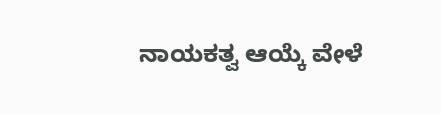ನಾಯಕತ್ವ ಆಯ್ಕೆ ವೇಳೆ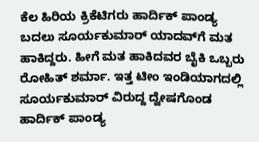ಕೆಲ ಹಿರಿಯ ಕ್ರಿಕೆಟಿಗರು ಹಾರ್ದಿಕ್ ಪಾಂಡ್ಯ ಬದಲು ಸೂರ್ಯಕುಮಾರ್ ಯಾದವ್‌ಗೆ ಮತ ಹಾಕಿದ್ದರು. ಹೀಗೆ ಮತ ಹಾಕಿದವರ ಬೈಕಿ ಒಬ್ಬರು ರೋಹಿತ್ ಶರ್ಮಾ. ಇತ್ತ ಟೀಂ ಇಂಡಿಯಾಗದಲ್ಲಿ ಸೂರ್ಯಕುಮಾರ್ ವಿರುದ್ದ ದ್ವೇಷಗೊಂಡ ಹಾರ್ದಿಕ್ ಪಾಂಡ್ಯ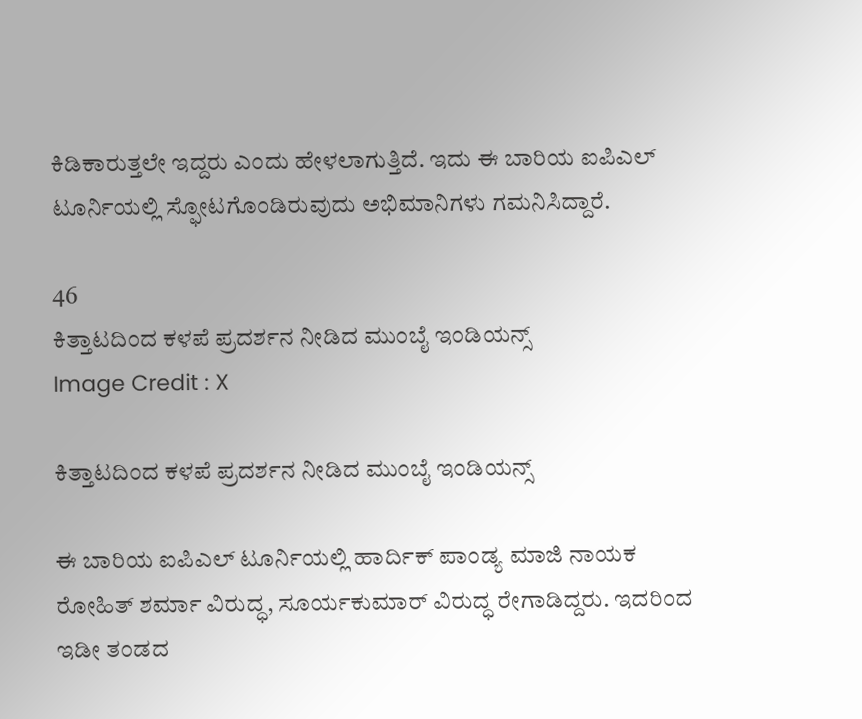ಕಿಡಿಕಾರುತ್ತಲೇ ಇದ್ದರು ಎಂದು ಹೇಳಲಾಗುತ್ತಿದೆ. ಇದು ಈ ಬಾರಿಯ ಐಪಿಎಲ್ ಟೂರ್ನಿಯಲ್ಲಿ ಸ್ಫೋಟಗೊಂಡಿರುವುದು ಅಭಿಮಾನಿಗಳು ಗಮನಿಸಿದ್ದಾರೆ.

46
ಕಿತ್ತಾಟದಿಂದ ಕಳಪೆ ಪ್ರದರ್ಶನ ನೀಡಿದ ಮುಂಬೈ ಇಂಡಿಯನ್ಸ್
Image Credit : X

ಕಿತ್ತಾಟದಿಂದ ಕಳಪೆ ಪ್ರದರ್ಶನ ನೀಡಿದ ಮುಂಬೈ ಇಂಡಿಯನ್ಸ್

ಈ ಬಾರಿಯ ಐಪಿಎಲ್ ಟೂರ್ನಿಯಲ್ಲಿ ಹಾರ್ದಿಕ್ ಪಾಂಡ್ಯ ಮಾಜಿ ನಾಯಕ ರೋಹಿತ್ ಶರ್ಮಾ ವಿರುದ್ಧ, ಸೂರ್ಯಕುಮಾರ್ ವಿರುದ್ಧ ರೇಗಾಡಿದ್ದರು. ಇದರಿಂದ ಇಡೀ ತಂಡದ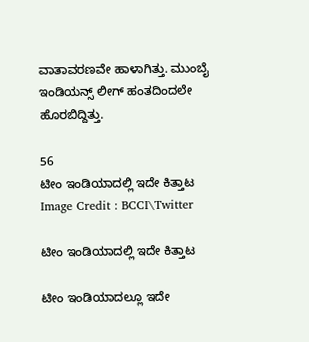ವಾತಾವರಣವೇ ಹಾಳಾಗಿತ್ತು. ಮುಂಬೈ ಇಂಡಿಯನ್ಸ್ ಲೀಗ್ ಹಂತದಿಂದಲೇ ಹೊರಬಿದ್ದಿತ್ತು.

56
ಟೀಂ ಇಂಡಿಯಾದಲ್ಲಿ ಇದೇ ಕಿತ್ತಾಟ
Image Credit : BCCI\Twitter

ಟೀಂ ಇಂಡಿಯಾದಲ್ಲಿ ಇದೇ ಕಿತ್ತಾಟ

ಟೀಂ ಇಂಡಿಯಾದಲ್ಲೂ ಇದೇ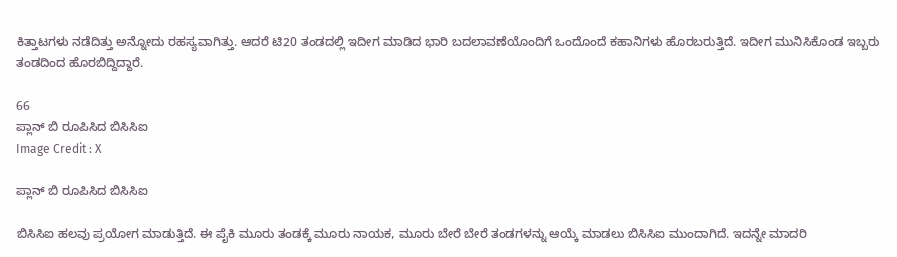ಕಿತ್ತಾಟಗಳು ನಡೆದಿತ್ತು ಅನ್ನೋದು ರಹಸ್ಯವಾಗಿತ್ತು. ಆದರೆ ಟಿ20 ತಂಡದಲ್ಲಿ ಇದೀಗ ಮಾಡಿದ ಭಾರಿ ಬದಲಾವಣೆಯೊಂದಿಗೆ ಒಂದೊಂದೆ ಕಹಾನಿಗಳು ಹೊರಬರುತ್ತಿದೆ. ಇದೀಗ ಮುನಿಸಿಕೊಂಡ ಇಬ್ಬರು ತಂಡದಿಂದ ಹೊರಬಿದ್ದಿದ್ದಾರೆ.

66
ಪ್ಲಾನ್ ಬಿ ರೂಪಿಸಿದ ಬಿಸಿಸಿಐ
Image Credit : X

ಪ್ಲಾನ್ ಬಿ ರೂಪಿಸಿದ ಬಿಸಿಸಿಐ

ಬಿಸಿಸಿಐ ಹಲವು ಪ್ರಯೋಗ ಮಾಡುತ್ತಿದೆ. ಈ ಪೈಕಿ ಮೂರು ತಂಡಕ್ಕೆ ಮೂರು ನಾಯಕ, ಮೂರು ಬೇರೆ ಬೇರೆ ತಂಡಗಳನ್ನು ಆಯ್ಕೆ ಮಾಡಲು ಬಿಸಿಸಿಐ ಮುಂದಾಗಿದೆ. ಇದನ್ನೇ ಮಾದರಿ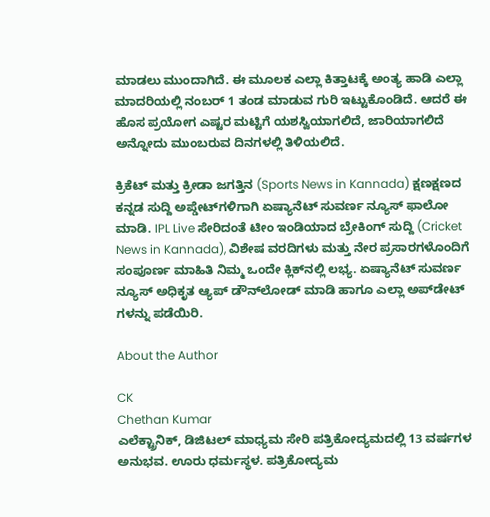ಮಾಡಲು ಮುಂದಾಗಿದೆ. ಈ ಮೂಲಕ ಎಲ್ಲಾ ಕಿತ್ತಾಟಕ್ಕೆ ಅಂತ್ಯ ಹಾಡಿ ಎಲ್ಲಾ ಮಾದರಿಯಲ್ಲಿ ನಂಬರ್ 1 ತಂಡ ಮಾಡುವ ಗುರಿ ಇಟ್ಟುಕೊಂಡಿದೆ. ಆದರೆ ಈ ಹೊಸ ಪ್ರಯೋಗ ಎಷ್ಟರ ಮಟ್ಟಿಗೆ ಯಶಸ್ವಿಯಾಗಲಿದೆ, ಜಾರಿಯಾಗಲಿದೆ ಅನ್ನೋದು ಮುಂಬರುವ ದಿನಗಳಲ್ಲಿ ತಿಳಿಯಲಿದೆ.

ಕ್ರಿಕೆಟ್ ಮತ್ತು ಕ್ರೀಡಾ ಜಗತ್ತಿನ (Sports News in Kannada) ಕ್ಷಣಕ್ಷಣದ ಕನ್ನಡ ಸುದ್ದಿ ಅಪ್ಡೇಟ್‌ಗಳಿಗಾಗಿ ಏಷ್ಯಾನೆಟ್ ಸುವರ್ಣ ನ್ಯೂಸ್‌ ಫಾಲೋ ಮಾಡಿ. IPL Live ಸೇರಿದಂತೆ ಟೀಂ ಇಂಡಿಯಾದ ಬ್ರೇಕಿಂಗ್ ಸುದ್ದಿ (Cricket News in Kannada), ವಿಶೇಷ ವರದಿಗಳು ಮತ್ತು ನೇರ ಪ್ರಸಾರಗಳೊಂದಿಗೆ ಸಂಪೂರ್ಣ ಮಾಹಿತಿ ನಿಮ್ಮ ಒಂದೇ ಕ್ಲಿಕ್‌ನಲ್ಲಿ ಲಭ್ಯ. ಏಷ್ಯಾನೆಟ್ ಸುವರ್ಣ ನ್ಯೂಸ್ ಅಧಿಕೃತ ಆ್ಯಪ್ ಡೌನ್‌ಲೋಡ್ ಮಾಡಿ ಹಾಗೂ ಎಲ್ಲಾ ಅಪ್‌ಡೇಟ್ ಗಳನ್ನು ಪಡೆಯಿರಿ.

About the Author

CK
Chethan Kumar
ಎಲೆಕ್ಟ್ರಾನಿಕ್, ಡಿಜಿಟಲ್ ಮಾಧ್ಯಮ ಸೇರಿ ಪತ್ರಿಕೋದ್ಯಮದಲ್ಲಿ 13 ವರ್ಷಗಳ ಅನುಭವ. ಊರು ಧರ್ಮಸ್ಥಳ. ಪತ್ರಿಕೋದ್ಯಮ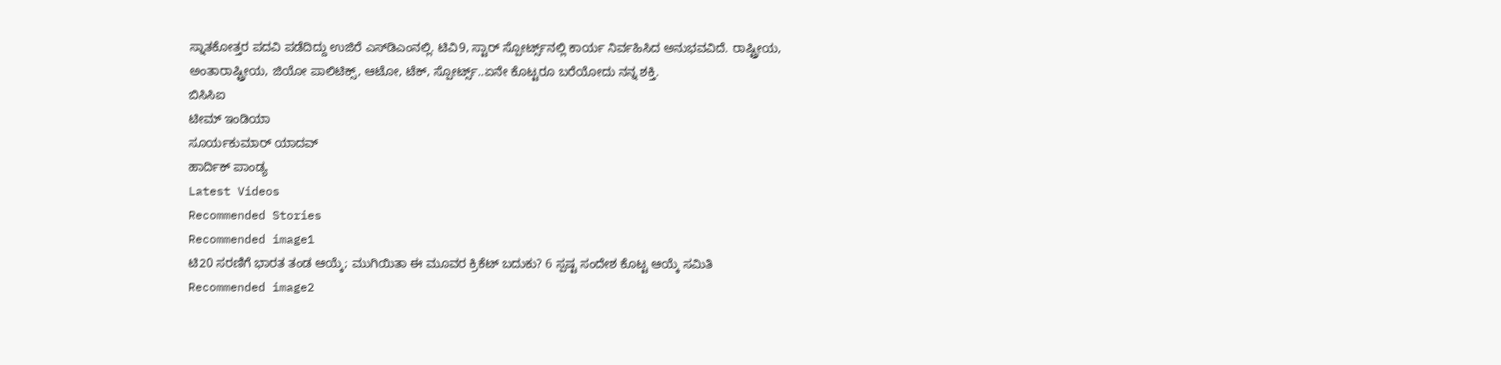ಸ್ನಾತಕೋತ್ತರ ಪದವಿ ಪಡೆದಿದ್ದು ಉಜಿರೆ ಎಸ್‌ಡಿಎಂನಲ್ಲಿ. ಟಿವಿ9, ಸ್ಟಾರ್ ಸ್ಪೋರ್ಟ್ಸ್‌ನಲ್ಲಿ ಕಾರ್ಯ ನಿರ್ವಹಿಸಿದ ಅನುಭವವಿದೆ. ರಾಷ್ಟ್ರೀಯ, ಅಂತಾರಾಷ್ಟ್ರೀಯ, ಜಿಯೋ ಪಾಲಿಟಿಕ್ಸ್, ಆಟೋ, ಟೆಕ್, ಸ್ಪೋರ್ಟ್ಸ್..ಏನೇ ಕೊಟ್ಟರೂ ಬರೆಯೋದು ನನ್ನ ಶಕ್ತಿ.
ಬಿಸಿಸಿಐ
ಟೀಮ್ ಇಂಡಿಯಾ
ಸೂರ್ಯಕುಮಾರ್ ಯಾದವ್
ಹಾರ್ದಿಕ್ ಪಾಂಡ್ಯ
Latest Videos
Recommended Stories
Recommended image1
ಟಿ20 ಸರಣಿಗೆ ಭಾರತ ತಂಡ ಆಯ್ಕೆ; ಮುಗಿಯಿತಾ ಈ ಮೂವರ ಕ್ರಿಕೆಟ್ ಬದುಕು? 6 ಸ್ಪಷ್ಟ ಸಂದೇಶ ಕೊಟ್ಟ ಆಯ್ಕೆ ಸಮಿತಿ
Recommended image2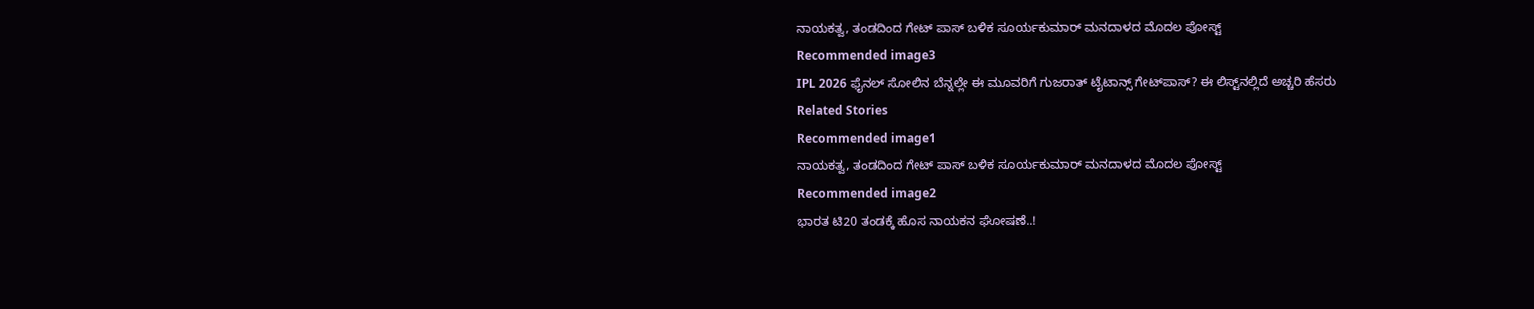ನಾಯಕತ್ವ, ತಂಡದಿಂದ ಗೇಟ್ ಪಾಸ್ ಬಳಿಕ ಸೂರ್ಯಕುಮಾರ್ ಮನದಾಳದ ಮೊದಲ ಪೋಸ್ಟ್
Recommended image3
IPL 2026 ಫೈನಲ್ ಸೋಲಿನ ಬೆನ್ನಲ್ಲೇ ಈ ಮೂವರಿಗೆ ಗುಜರಾತ್ ಟೈಟಾನ್ಸ್ ಗೇಟ್‌ಪಾಸ್? ಈ ಲಿಸ್ಟ್‌ನಲ್ಲಿದೆ ಅಚ್ಚರಿ ಹೆಸರು
Related Stories
Recommended image1
ನಾಯಕತ್ವ, ತಂಡದಿಂದ ಗೇಟ್ ಪಾಸ್ ಬಳಿಕ ಸೂರ್ಯಕುಮಾರ್ ಮನದಾಳದ ಮೊದಲ ಪೋಸ್ಟ್
Recommended image2
ಭಾರತ ಟಿ20 ತಂಡಕ್ಕೆ ಹೊಸ ನಾಯಕನ ಘೋಷಣೆ..!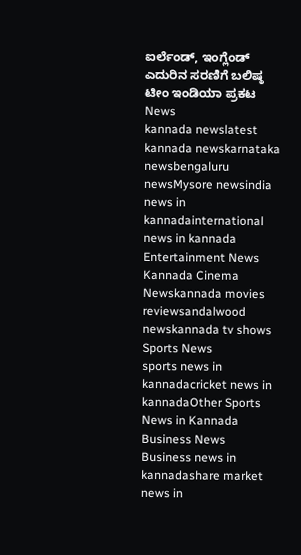ಐರ್ಲೆಂಡ್, ಇಂಗ್ಲೆಂಡ್ ಎದುರಿನ ಸರಣಿಗೆ ಬಲಿಷ್ಠ ಟೀಂ ಇಂಡಿಯಾ ಪ್ರಕಟ
News
kannada newslatest kannada newskarnataka newsbengaluru newsMysore newsindia news in kannadainternational news in kannada
Entertainment News
Kannada Cinema Newskannada movies reviewsandalwood newskannada tv shows
Sports News
sports news in kannadacricket news in kannadaOther Sports News in Kannada
Business News
Business news in kannadashare market news in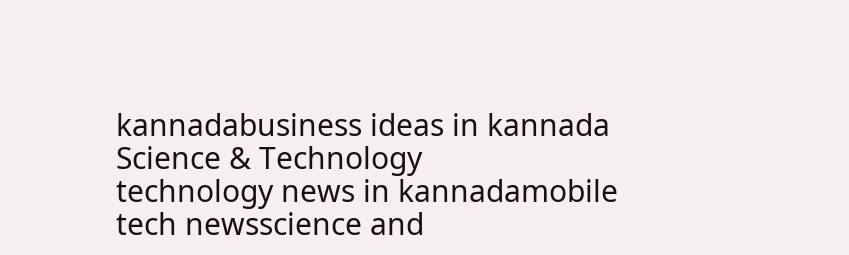kannadabusiness ideas in kannada
Science & Technology
technology news in kannadamobile tech newsscience and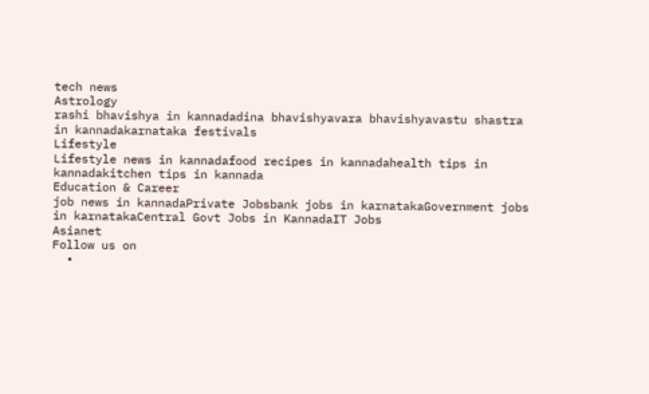tech news
Astrology
rashi bhavishya in kannadadina bhavishyavara bhavishyavastu shastra in kannadakarnataka festivals
Lifestyle
Lifestyle news in kannadafood recipes in kannadahealth tips in kannadakitchen tips in kannada
Education & Career
job news in kannadaPrivate Jobsbank jobs in karnatakaGovernment jobs in karnatakaCentral Govt Jobs in KannadaIT Jobs
Asianet
Follow us on
  •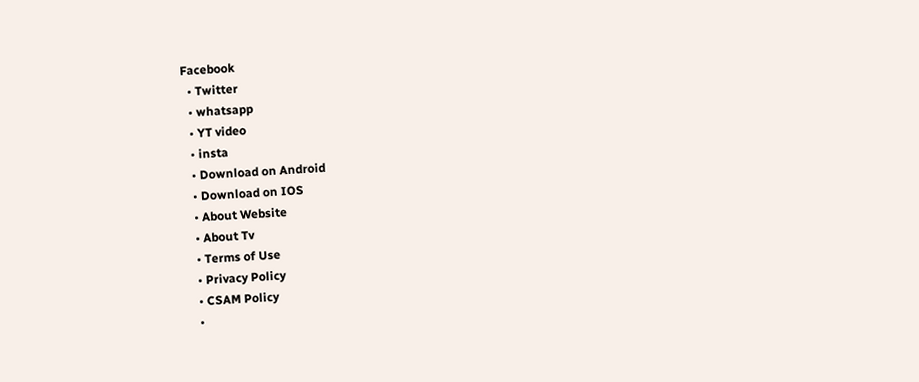Facebook
  • Twitter
  • whatsapp
  • YT video
  • insta
  • Download on Android
  • Download on IOS
  • About Website
  • About Tv
  • Terms of Use
  • Privacy Policy
  • CSAM Policy
  •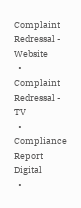Complaint Redressal - Website
  • Complaint Redressal - TV
  • Compliance Report Digital
  •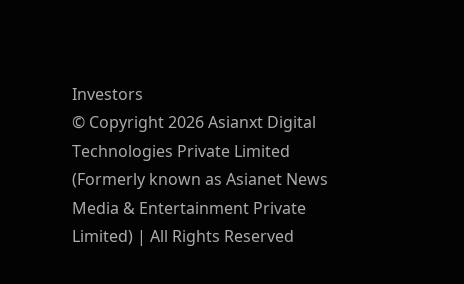Investors
© Copyright 2026 Asianxt Digital Technologies Private Limited (Formerly known as Asianet News Media & Entertainment Private Limited) | All Rights Reserved